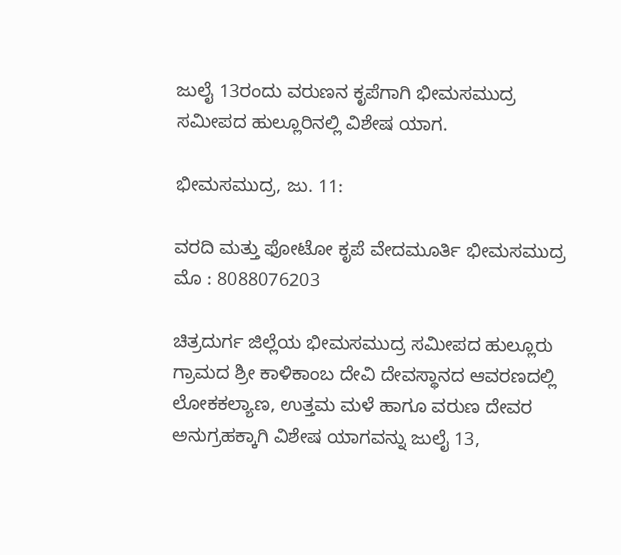ಜುಲೈ 13ರಂದು ವರುಣನ ಕೃಪೆಗಾಗಿ ಭೀಮಸಮುದ್ರ ಸಮೀಪದ ಹುಲ್ಲೂರಿನಲ್ಲಿ ವಿಶೇಷ ಯಾಗ.

ಭೀಮಸಮುದ್ರ, ಜು. 11:

ವರದಿ ಮತ್ತು ಫೋಟೋ ಕೃಪೆ ವೇದಮೂರ್ತಿ ಭೀಮಸಮುದ್ರ ಮೊ : 8088076203

ಚಿತ್ರದುರ್ಗ ಜಿಲ್ಲೆಯ ಭೀಮಸಮುದ್ರ ಸಮೀಪದ ಹುಲ್ಲೂರು ಗ್ರಾಮದ ಶ್ರೀ ಕಾಳಿಕಾಂಬ ದೇವಿ ದೇವಸ್ಥಾನದ ಆವರಣದಲ್ಲಿ ಲೋಕಕಲ್ಯಾಣ, ಉತ್ತಮ ಮಳೆ ಹಾಗೂ ವರುಣ ದೇವರ ಅನುಗ್ರಹಕ್ಕಾಗಿ ವಿಶೇಷ ಯಾಗವನ್ನು ಜುಲೈ 13,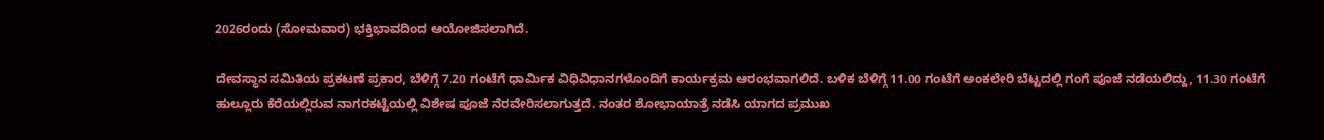2026ರಂದು (ಸೋಮವಾರ) ಭಕ್ತಿಭಾವದಿಂದ ಆಯೋಜಿಸಲಾಗಿದೆ.

ದೇವಸ್ಥಾನ ಸಮಿತಿಯ ಪ್ರಕಟಣೆ ಪ್ರಕಾರ, ಬೆಳಿಗ್ಗೆ 7.20 ಗಂಟೆಗೆ ಧಾರ್ಮಿಕ ವಿಧಿವಿಧಾನಗಳೊಂದಿಗೆ ಕಾರ್ಯಕ್ರಮ ಆರಂಭವಾಗಲಿದೆ. ಬಳಿಕ ಬೆಳಿಗ್ಗೆ 11.00 ಗಂಟೆಗೆ ಅಂಕಲೇರಿ ಬೆಟ್ಟದಲ್ಲಿ ಗಂಗೆ ಪೂಜೆ ನಡೆಯಲಿದ್ದು, 11.30 ಗಂಟೆಗೆ ಹುಲ್ಲೂರು ಕೆರೆಯಲ್ಲಿರುವ ನಾಗರಕಟ್ಟೆಯಲ್ಲಿ ವಿಶೇಷ ಪೂಜೆ ನೆರವೇರಿಸಲಾಗುತ್ತದೆ. ನಂತರ ಶೋಭಾಯಾತ್ರೆ ನಡೆಸಿ ಯಾಗದ ಪ್ರಮುಖ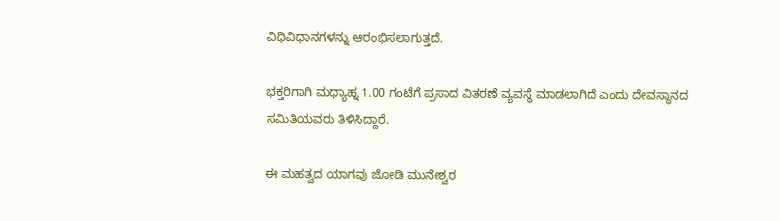ವಿಧಿವಿಧಾನಗಳನ್ನು ಆರಂಭಿಸಲಾಗುತ್ತದೆ.

ಭಕ್ತರಿಗಾಗಿ ಮಧ್ಯಾಹ್ನ 1.00 ಗಂಟೆಗೆ ಪ್ರಸಾದ ವಿತರಣೆ ವ್ಯವಸ್ಥೆ ಮಾಡಲಾಗಿದೆ ಎಂದು ದೇವಸ್ಥಾನದ ಸಮಿತಿಯವರು ತಿಳಿಸಿದ್ದಾರೆ.

ಈ ಮಹತ್ವದ ಯಾಗವು ಜೋಡಿ ಮುನೇಶ್ವರ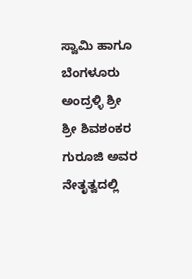ಸ್ವಾಮಿ ಹಾಗೂ ಬೆಂಗಳೂರು ಅಂದ್ರಳ್ಳಿ ಶ್ರೀ ಶ್ರೀ ಶಿವಶಂಕರ ಗುರೂಜಿ ಅವರ ನೇತೃತ್ವದಲ್ಲಿ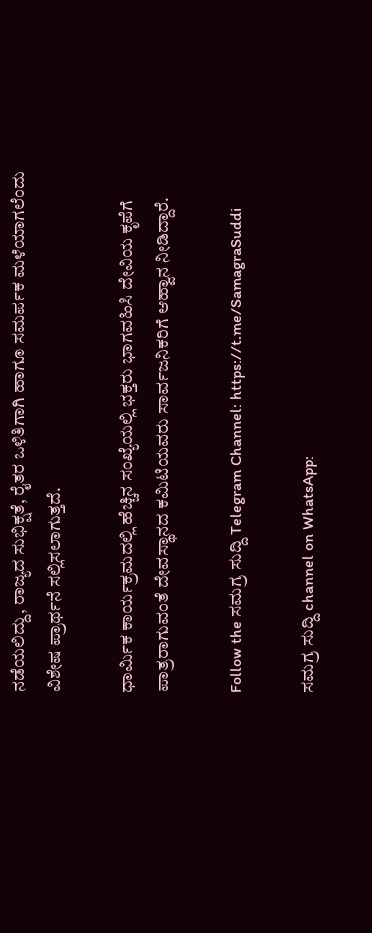ನಡೆಯಲಿದ್ದು, ರಾಜ್ಯದ ಸುಭಿಕ್ಷತೆ, ರೈತರ ಒಳಿತಿಗಾಗಿ ಹಾಗೂ ಸಮರ್ಪಕ ಮಳೆಯಾಗಲೆಂದು ವಿಶೇಷ ಪ್ರಾರ್ಥನೆ ಸಲ್ಲಿಸಲಾಗುತ್ತದೆ.

ಧಾರ್ಮಿಕ ಕಾರ್ಯಕ್ರಮದಲ್ಲಿ ಹೆಚ್ಚಿನ ಸಂಖ್ಯೆಯಲ್ಲಿ ಭಕ್ತರು ಭಾಗವಹಿಸಿ ದೇವಿಯ ಕೃಪೆಗೆ ಪಾತ್ರರಾಗುವಂತೆ ದೇವಸ್ಥಾನದ ಕಮಿಟಿಯವರು ಸಾರ್ವಜನಿಕರಿಗೆ ಆಹ್ವಾನ ನೀಡಿದ್ದಾರೆ.

Follow the ಸಮಗ್ರ ಸುದ್ದಿ Telegram Channel: https://t.me/SamagraSuddi

ಸಮಗ್ರ ಸುದ್ದಿ channel on WhatsApp: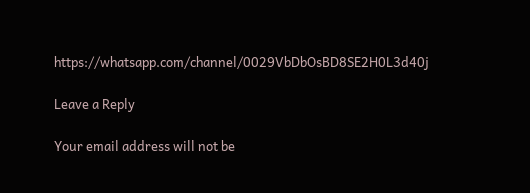https://whatsapp.com/channel/0029VbDbOsBD8SE2H0L3d40j

Leave a Reply

Your email address will not be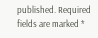published. Required fields are marked *